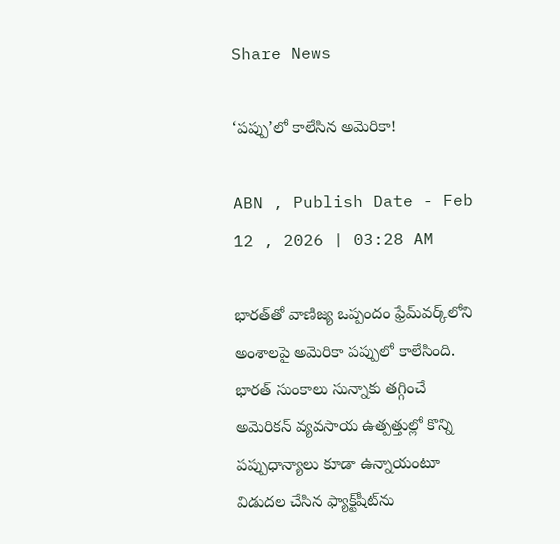Share News

‘పప్పు’లో కాలేసిన అమెరికా!

ABN , Publish Date - Feb 12 , 2026 | 03:28 AM

భారత్‌తో వాణిజ్య ఒప్పందం ఫ్రేమ్‌వర్క్‌లోని అంశాలపై అమెరికా పప్పులో కాలేసింది. భారత్‌ సుంకాలు సున్నాకు తగ్గించే అమెరికన్‌ వ్యవసాయ ఉత్పత్తుల్లో కొన్ని పప్పుధాన్యాలు కూడా ఉన్నాయంటూ విడుదల చేసిన ఫ్యాక్ట్‌షీట్‌ను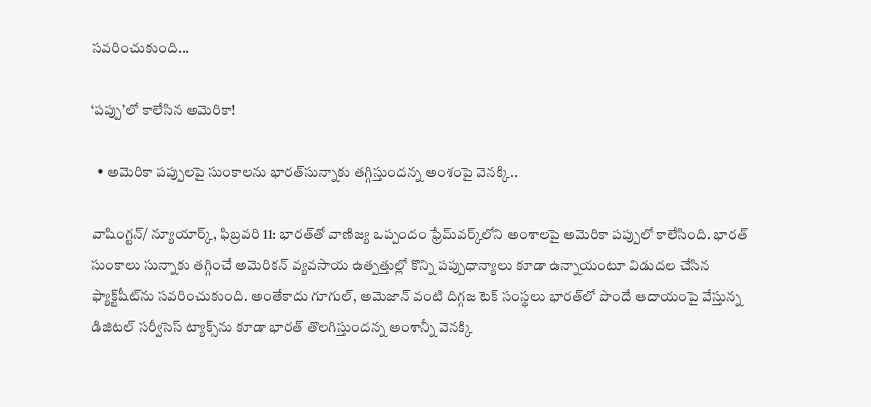సవరించుకుంది...

‘పప్పు’లో కాలేసిన అమెరికా!

  • అమెరికా పప్పులపై సుంకాలను భారత్‌సున్నాకు తగ్గిస్తుందన్న అంశంపై వెనక్కి..

వాషింగ్టన్‌/ న్యూయార్క్‌, ఫిబ్రవరి 11: భారత్‌తో వాణిజ్య ఒప్పందం ఫ్రేమ్‌వర్క్‌లోని అంశాలపై అమెరికా పప్పులో కాలేసింది. భారత్‌ సుంకాలు సున్నాకు తగ్గించే అమెరికన్‌ వ్యవసాయ ఉత్పత్తుల్లో కొన్ని పప్పుధాన్యాలు కూడా ఉన్నాయంటూ విడుదల చేసిన ఫ్యాక్ట్‌షీట్‌ను సవరించుకుంది. అంతేకాదు గూగుల్‌, అమెజాన్‌ వంటి దిగ్గజ టెక్‌ సంస్థలు భారత్‌లో పొందే ఆదాయంపై వేస్తున్న డిజిటల్‌ సర్వీసెస్‌ ట్యాక్స్‌ను కూడా భారత్‌ తొలగిస్తుందన్న అంశాన్నీ వెనక్కి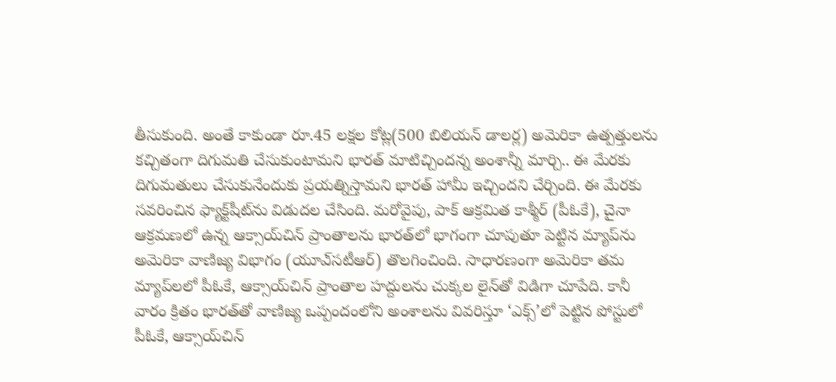తీసుకుంది. అంతే కాకుండా రూ.45 లక్షల కోట్ల(500 బిలియన్‌ డాలర్ల) అమెరికా ఉత్పత్తులను కచ్చితంగా దిగుమతి చేసుకుంటామని భారత్‌ మాటిచ్చిందన్న అంశాన్నీ మార్చి.. ఈ మేరకు దిగుమతులు చేసుకునేందుకు ప్రయత్నిస్తామని భారత్‌ హామీ ఇచ్చిందని చేర్చింది. ఈ మేరకు సవరించిన ఫ్యాక్ట్‌షీట్‌ను విడుదల చేసింది. మరోవైపు, పాక్‌ ఆక్రమిత కాశ్మీర్‌ (పీఓకే), చైనా ఆక్రమణలో ఉన్న ఆక్సాయ్‌చిన్‌ ప్రాంతాలను భారత్‌లో భాగంగా చూపుతూ పెట్టిన మ్యాప్‌ను అమెరికా వాణిజ్య విభాగం (యూఎ్‌సటీఆర్‌) తొలగించింది. సాధారణంగా అమెరికా తమ మ్యాప్‌లలో పీఓకే, ఆక్సాయ్‌చిన్‌ ప్రాంతాల హద్దులను చుక్కల లైన్‌తో విడిగా చూపేది. కానీ వారం క్రితం భారత్‌తో వాణిజ్య ఒప్పందంలోని అంశాలను వివరిస్తూ ‘ఎక్స్‌’లో పెట్టిన పోస్టులో పీఓకే, ఆక్సాయ్‌చిన్‌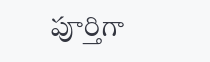పూర్తిగా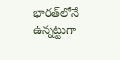భారత్‌లోనే ఉన్నట్టుగా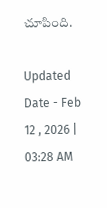చూపింది.

Updated Date - Feb 12 , 2026 | 03:28 AM